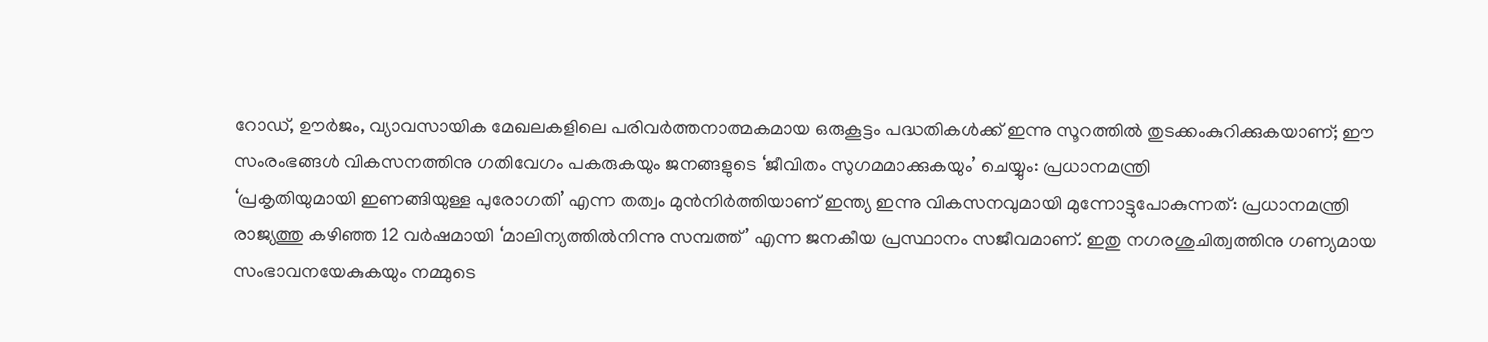റോഡ്, ഊർജം, വ്യാവസായിക മേഖലകളിലെ പരിവർത്തനാത്മകമായ ഒരുകൂട്ടം പദ്ധതികൾക്ക് ഇന്നു സൂറത്തിൽ തുടക്കംകുറിക്കുകയാണ്; ഈ സംരംഭങ്ങൾ വികസനത്തിനു ഗതിവേഗം പകരുകയും ജനങ്ങളുടെ ‘ജീവിതം സുഗമമാക്കുകയും’ ചെയ്യും: പ്രധാനമന്ത്രി
‘പ്രകൃതിയുമായി ഇണങ്ങിയുള്ള പുരോഗതി’ എന്ന തത്വം മുൻനിർത്തിയാണ് ഇന്ത്യ ഇന്നു വികസനവുമായി മുന്നോട്ടുപോകുന്നത്: പ്രധാനമന്ത്രി
രാജ്യത്തു കഴിഞ്ഞ 12 വർഷമായി ‘മാലിന്യത്തിൽനിന്നു സമ്പത്ത്’ എന്ന ജനകീയ പ്രസ്ഥാനം സജീവമാണ്. ഇതു നഗരശുചിത്വത്തിനു ഗണ്യമായ സംഭാവനയേകുകയും നമ്മുടെ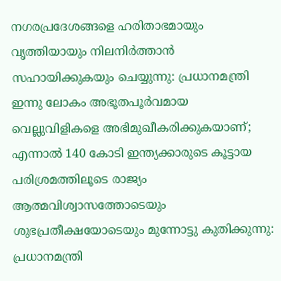നഗരപ്രദേശങ്ങളെ ഹരിതാഭമായും വൃത്തിയായും നിലനിർത്താൻ സഹായിക്കുകയും ചെയ്യുന്നു: പ്രധാനമന്ത്രി
ഇന്നു ലോകം അഭൂതപൂർവമായ വെല്ലുവിളികളെ അഭിമുഖീകരിക്കുകയാണ്; എന്നാൽ 140 കോടി ഇന്ത്യക്കാരുടെ കൂട്ടായ പരിശ്രമത്തിലൂടെ രാജ്യം ആത്മവിശ്വാസത്തോടെയും ശുഭപ്രതീക്ഷയോടെയും മുന്നോട്ടു കുതിക്കുന്നു: പ്രധാനമന്ത്രി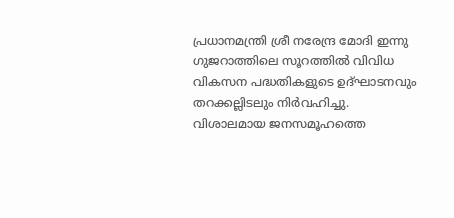പ്രധാനമന്ത്രി ശ്രീ നരേന്ദ്ര മോദി ഇന്നു ഗുജറാത്തിലെ സൂറത്തിൽ വിവിധ വികസന പദ്ധതികളുടെ ഉദ്ഘാടനവും തറക്കല്ലിടലും നിർവഹിച്ചു. വിശാലമായ ജനസമൂഹത്തെ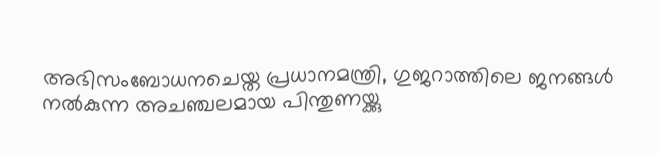അഭിസംബോധനചെയ്ത പ്രധാനമന്ത്രി, ഗുജറാത്തിലെ ജനങ്ങൾ നൽകുന്ന അചഞ്ചലമായ പിന്തുണയ്ക്കു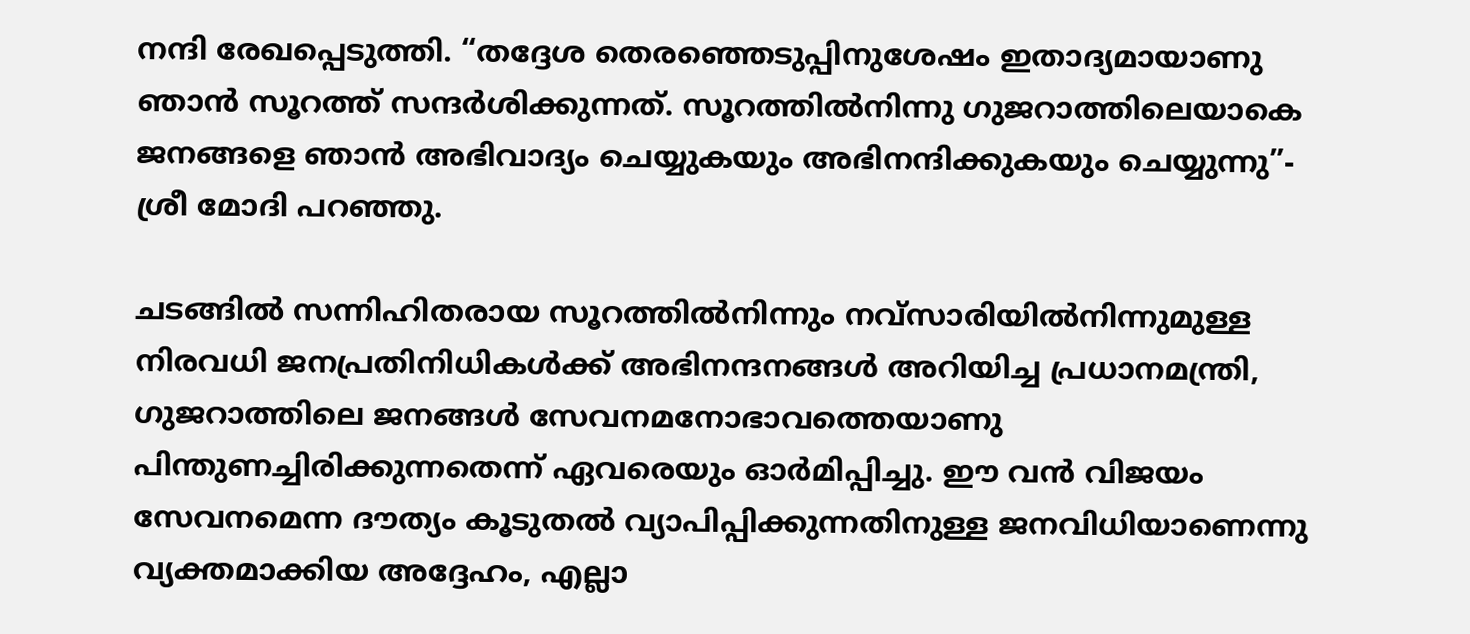നന്ദി രേഖപ്പെടുത്തി. “തദ്ദേശ തെരഞ്ഞെടുപ്പിനുശേഷം ഇതാദ്യമായാണു ഞാൻ സൂറത്ത് സന്ദർശിക്കുന്നത്. സൂറത്തിൽനിന്നു ഗുജറാത്തിലെയാകെ ജനങ്ങളെ ഞാൻ അഭിവാദ്യം ചെയ്യുകയും അഭിനന്ദിക്കുകയും ചെയ്യുന്നു”- ശ്രീ മോദി പറഞ്ഞു.

ചടങ്ങിൽ സന്നിഹിതരായ സൂറത്തിൽനിന്നും നവ്സാരിയിൽനിന്നുമുള്ള നിരവധി ജനപ്രതിനിധികൾക്ക് അഭിനന്ദനങ്ങൾ അറിയിച്ച പ്രധാനമന്ത്രി, ഗുജറാത്തിലെ ജനങ്ങൾ സേവനമനോഭാവത്തെയാണു പിന്തുണച്ചിരിക്കുന്നതെന്ന് ഏവരെയും ഓർമിപ്പിച്ചു. ഈ വൻ വിജയം സേവനമെന്ന ദൗത്യം കൂടുതൽ വ്യാപിപ്പിക്കുന്നതിനുള്ള ജനവിധിയാണെന്നു വ്യക്തമാക്കിയ അദ്ദേഹം, എല്ലാ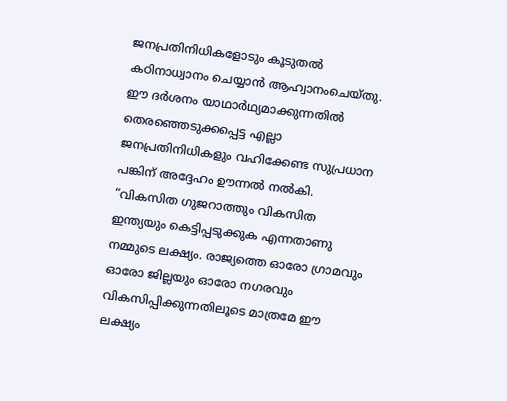ജനപ്രതിനിധികളോടും കൂടുതൽ കഠിനാധ്വാനം ചെയ്യാൻ ആഹ്വാനംചെയ്തു. ഈ ദർശനം യാഥാർഥ്യമാക്കുന്നതിൽ തെരഞ്ഞെടുക്കപ്പെട്ട എല്ലാ ജനപ്രതിനിധികളും വഹിക്കേണ്ട സുപ്രധാന പങ്കിന് അദ്ദേഹം ഊന്നൽ നൽകി. “വികസിത ഗുജറാത്തും വികസിത ഇന്ത്യയും കെട്ടിപ്പടുക്കുക എന്നതാണു നമ്മുടെ ലക്ഷ്യം. രാജ്യത്തെ ഓരോ ഗ്രാമവും ഓരോ ജില്ലയും ഓരോ നഗരവും വികസിപ്പിക്കുന്നതിലൂടെ മാത്രമേ ഈ ലക്ഷ്യം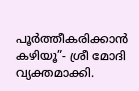പൂർത്തീകരിക്കാൻ കഴിയൂ”- ശ്രീ മോദി വ്യക്തമാക്കി.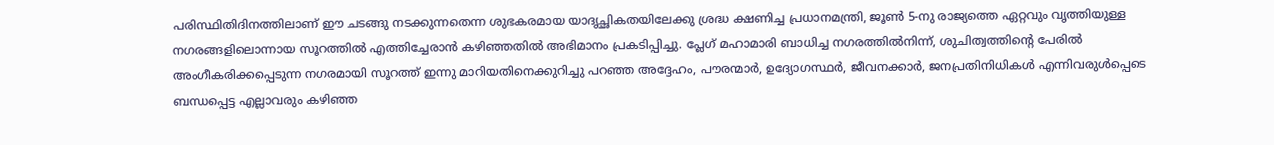പരിസ്ഥിതിദിനത്തിലാണ് ഈ ചടങ്ങു നടക്കുന്നതെന്ന ശുഭകരമായ യാദൃച്ഛികതയിലേക്കു ശ്രദ്ധ ക്ഷണിച്ച പ്രധാനമന്ത്രി, ജൂൺ 5-നു രാജ്യത്തെ ഏറ്റവും വൃത്തിയുള്ള നഗരങ്ങളിലൊന്നായ സൂറത്തിൽ എത്തിച്ചേരാൻ കഴിഞ്ഞതിൽ അഭിമാനം പ്രകടിപ്പിച്ചു. പ്ലേഗ് മഹാമാരി ബാധിച്ച നഗരത്തിൽനിന്ന്, ശുചിത്വത്തിന്റെ പേരിൽ അംഗീകരിക്കപ്പെടുന്ന നഗരമായി സൂറത്ത് ഇന്നു മാറിയതിനെക്കുറിച്ചു പറഞ്ഞ അദ്ദേഹം, പൗരന്മാർ, ഉദ്യോഗസ്ഥർ, ജീവനക്കാർ, ജനപ്രതിനിധികൾ എന്നിവരുൾപ്പെടെ ബന്ധപ്പെട്ട എല്ലാവരും കഴിഞ്ഞ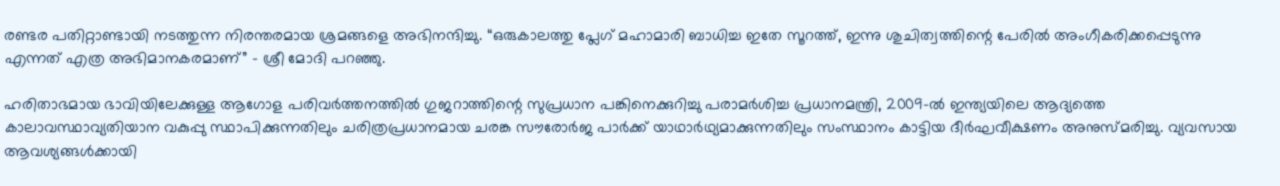രണ്ടര പതിറ്റാണ്ടായി നടത്തുന്ന നിരന്തരമായ ശ്രമങ്ങളെ അഭിനന്ദിച്ചു. “ഒരുകാലത്തു പ്ലേഗ് മഹാമാരി ബാധിച്ച ഇതേ സൂറത്ത്, ഇന്നു ശുചിത്വത്തിന്റെ പേരിൽ അംഗീകരിക്കപ്പെടുന്നു എന്നത് എത്ര അഭിമാനകരമാണ്” - ശ്രീ മോദി പറഞ്ഞു.

ഹരിതാഭമായ ഭാവിയിലേക്കുള്ള ആഗോള പരിവർത്തനത്തിൽ ഗുജറാത്തിന്റെ സുപ്രധാന പങ്കിനെക്കുറിച്ചു പരാമർശിച്ച പ്രധാനമന്ത്രി, 2009-ൽ ഇന്ത്യയിലെ ആദ്യത്തെ കാലാവസ്ഥാവ്യതിയാന വകുപ്പു സ്ഥാപിക്കുന്നതിലും ചരിത്രപ്രധാനമായ ചരങ്ക സൗരോർജ പാർക്ക് യാഥാർഥ്യമാക്കുന്നതിലും സംസ്ഥാനം കാട്ടിയ ദീർഘവീക്ഷണം അനുസ്മരിച്ചു. വ്യവസായ ആവശ്യങ്ങൾക്കായി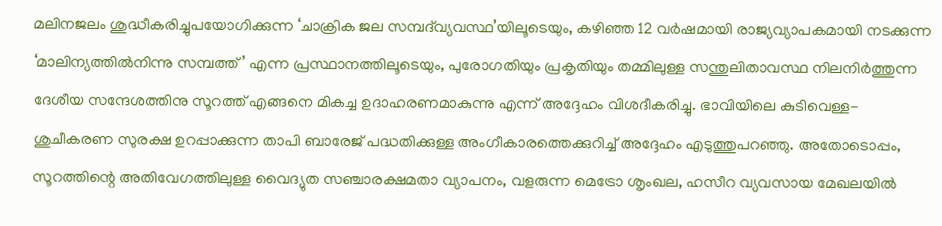മലിനജലം ശുദ്ധീകരിച്ചുപയോഗിക്കുന്ന ‘ചാക്രിക ജല സമ്പദ്‌വ്യവസ്ഥ’യിലൂടെയും, കഴിഞ്ഞ 12 വർഷമായി രാജ്യവ്യാപകമായി നടക്കുന്ന ‘മാലിന്യത്തിൽനിന്നു സമ്പത്ത്’ എന്ന പ്രസ്ഥാനത്തിലൂടെയും, പുരോഗതിയും പ്രകൃതിയും തമ്മിലുള്ള സന്തുലിതാവസ്ഥ നിലനിർത്തുന്ന ദേശീയ സന്ദേശത്തിനു സൂറത്ത് എങ്ങനെ മികച്ച ഉദാഹരണമാകുന്നു എന്ന് അദ്ദേഹം വിശദീകരിച്ചു. ഭാവിയിലെ കുടിവെള്ള-ശുചീകരണ സുരക്ഷ ഉറപ്പാക്കുന്ന താപി ബാരേജ് പദ്ധതിക്കുള്ള അംഗീകാരത്തെക്കുറിച്ച് അദ്ദേഹം എടുത്തുപറഞ്ഞു. അതോടൊപ്പം, സൂറത്തിന്റെ അതിവേഗത്തിലുള്ള വൈദ്യുത സഞ്ചാരക്ഷമതാ വ്യാപനം, വളരുന്ന മെട്രോ ശൃംഖല, ഹസീറ വ്യവസായ മേഖലയിൽ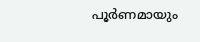പൂർണമായും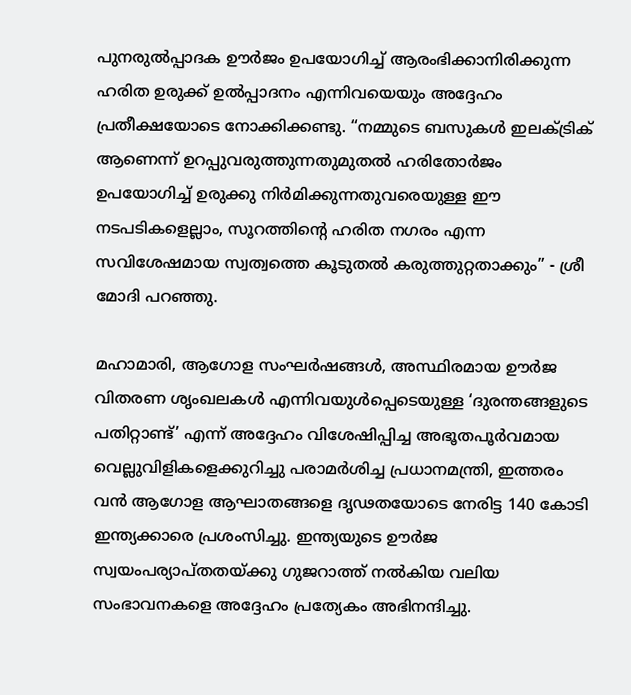പുനരുൽപ്പാദക ഊർജം ഉപയോഗിച്ച് ആരംഭിക്കാനിരിക്കുന്ന ഹര‌ിത ഉരുക്ക് ഉൽപ്പാദനം എന്നിവയെയും അദ്ദേഹം പ്രതീക്ഷയോടെ നോക്കിക്കണ്ടു. “നമ്മുടെ ബസുകൾ ഇലക്ട്രിക് ആണെന്ന് ഉറപ്പുവരുത്തുന്നതുമുതൽ ഹരിതോർജം ഉപയോഗിച്ച് ഉരുക്കു നിർമിക്കുന്നതുവരെയുള്ള ഈ നടപടികളെല്ലാം, സൂറത്തിന്റെ ഹരിത നഗരം എന്ന സവിശേഷമായ സ്വത്വത്തെ കൂടുതൽ കരുത്തുറ്റതാക്കും” - ശ്രീ മോദി പറഞ്ഞു.

മഹാമാരി, ആഗോള സംഘർഷങ്ങൾ, അസ്ഥിരമായ ഊർജ വിതരണ ശൃംഖലകൾ എന്നിവയുൾപ്പെടെയുള്ള ‘ദുരന്തങ്ങളുടെ പതിറ്റാണ്ട്’ എന്ന് അദ്ദേഹം വിശേഷിപ്പിച്ച അഭൂതപൂർവമായ വെല്ലുവിളികളെക്കുറിച്ചു പരാമർശിച്ച പ്രധാനമന്ത്രി, ഇത്തരം വൻ ആഗോള ആഘാതങ്ങളെ ദൃഢതയോടെ നേരിട്ട 140 കോടി ഇന്ത്യക്കാരെ പ്രശംസിച്ചു. ഇന്ത്യയുടെ ഊർജ സ്വയംപര്യാപ്തതയ്ക്കു ഗുജറാത്ത് നൽകിയ വലിയ സംഭാവനകളെ അദ്ദേഹം പ്രത്യേകം അഭിനന്ദിച്ചു.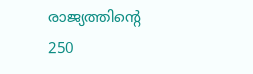രാജ്യത്തിന്റെ 250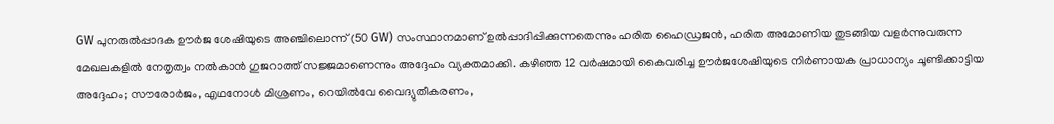GW പുനരുൽപ്പാദക ഊർജ ശേഷിയുടെ അഞ്ചിലൊന്ന് (50 GW) സംസ്ഥാനമാണ് ഉൽപ്പാദിപ്പിക്കുന്നതെന്നും ഹരിത ഹൈഡ്രജൻ, ഹരിത അമോണിയ തുടങ്ങിയ വളർന്നുവരുന്ന മേഖലകളിൽ നേതൃത്വം നൽകാൻ ഗുജറാത്ത് സജ്ജമാണെന്നും അദ്ദേഹം വ്യക്തമാക്കി. കഴിഞ്ഞ 12 വർഷമായി കൈവരിച്ച ഊർജശേഷിയുടെ നിർണായക പ്രാധാന്യം ചൂണ്ടിക്കാട്ടിയ അദ്ദേഹം; സൗരോർജം, എഥനോൾ മിശ്രണം, റെയിൽവേ വൈദ്യുതീകരണം,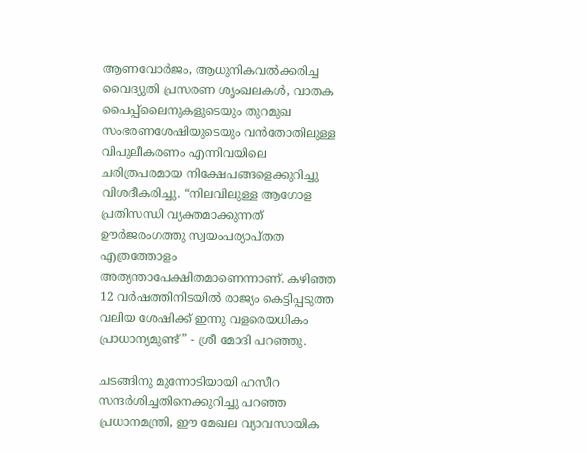ആണവോർജം, ആധുനികവൽക്കരിച്ച വൈദ്യുതി പ്രസരണ ശൃംഖലകൾ, വാതക പൈപ്പ്‌ലൈനുകളുടെയും തുറമുഖ സംഭരണശേഷിയുടെയും വൻതോതിലുള്ള വിപുലീകരണം എന്നിവയിലെ ചരിത്രപരമായ നിക്ഷേപങ്ങളെക്കുറിച്ചു വിശദീകരിച്ചു. “നിലവിലുള്ള ആഗോള പ്രതിസന്ധി വ്യക്തമാക്കുന്നത് ഊർജരംഗത്തു സ്വയംപര്യാപ്തത എത്രത്തോളം അത്യന്താപേക്ഷിതമാണെന്നാണ്. കഴിഞ്ഞ 12 വർഷത്തിനിടയിൽ രാജ്യം കെട്ടിപ്പടുത്ത വലിയ ശേഷിക്ക് ഇന്നു വളരെയധികം പ്രാധാന്യമുണ്ട്” - ശ്രീ മോദി പറഞ്ഞു.

ചടങ്ങിനു മുന്നോടിയായി ഹസീറ സന്ദർശിച്ചതിനെക്കുറിച്ചു പറഞ്ഞ പ്രധാനമന്ത്രി, ഈ മേഖല വ്യാവസായിക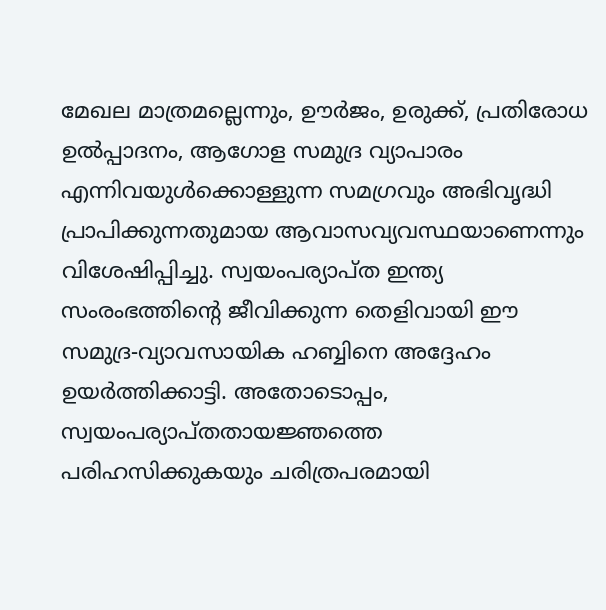മേഖല മാത്രമല്ലെന്നും, ഊർജം, ഉരുക്ക്, പ്രതിരോധ ഉൽപ്പാദനം, ആഗോള സമുദ്ര വ്യാപാരം എന്നിവയുൾക്കൊള്ളുന്ന സമഗ്രവും അഭിവൃദ്ധി പ്രാപിക്കുന്നതുമായ ആവാസവ്യവസ്ഥയാണെന്നും വിശേഷിപ്പിച്ചു. സ്വയംപര്യാപ്ത ഇന്ത്യ സംരംഭത്തിന്റെ ജീവിക്കുന്ന തെളിവായി ഈ സമുദ്ര-വ്യാവസായിക ഹബ്ബിനെ അദ്ദേഹം ഉയർത്തിക്കാട്ടി. അതോടൊപ്പം, സ്വയംപര്യാപ്തതായജ്ഞത്തെ പരിഹസിക്കുകയും ചരിത്രപരമായി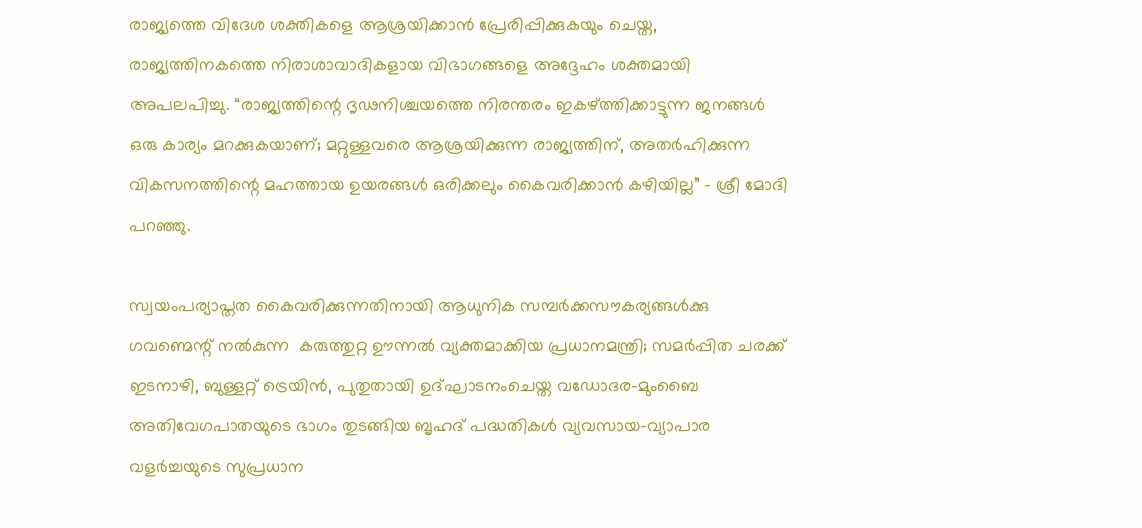രാജ്യത്തെ വിദേശ ശക്തികളെ ആശ്രയിക്കാൻ പ്രേരിപ്പിക്കുകയും ചെയ്ത, രാജ്യത്തിനകത്തെ നിരാശാവാദികളായ വിഭാഗങ്ങളെ അദ്ദേഹം ശക്തമായി അപലപിച്ചു. “രാജ്യത്തിന്റെ ദൃഢനിശ്ചയത്തെ നിരന്തരം ഇകഴ്ത്തിക്കാട്ടുന്ന ജനങ്ങൾ ഒരു കാര്യം മറക്കുകയാണ്; മറ്റുള്ളവരെ ആശ്രയിക്കുന്ന രാജ്യത്തിന്, അതർഹിക്കുന്ന വികസനത്തിന്റെ മഹത്തായ ഉയരങ്ങൾ ഒരിക്കലും കൈവരിക്കാൻ കഴിയില്ല” - ശ്രീ മോദി പറഞ്ഞു.

സ്വയംപര്യാപ്തത കൈവരിക്കുന്നതിനായി ആധുനിക സമ്പർക്കസൗകര്യങ്ങൾക്കു ഗവണ്മെന്റ് നൽകുന്ന  കരുത്തുറ്റ ഊന്നൽ വ്യക്തമാക്കിയ പ്രധാനമന്ത്രി; സമർപ്പിത ചരക്ക് ഇടനാഴി, ബുള്ളറ്റ് ട്രെയിൻ, പുതുതായി ഉദ്ഘാടനംചെയ്ത വഡോദര-മുംബൈ അതിവേഗപാതയുടെ ഭാഗം തുടങ്ങിയ ബൃഹദ് പദ്ധതികൾ വ്യവസായ-വ്യാപാര വളർച്ചയുടെ സുപ്രധാന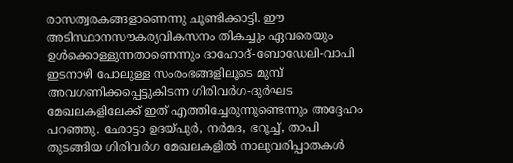രാസത്വരകങ്ങളാണെന്നു ചൂണ്ടിക്കാട്ടി. ഈ അടിസ്ഥാനസൗകര്യവികസനം തികച്ചും ഏവരെയും ഉൾക്കൊള്ളുന്നതാണെന്നും ദാഹോദ്-ബോഡേലി-വാപി ഇടനാഴി പോലുള്ള സംരംഭങ്ങളിലൂടെ മുമ്പ് അവഗണിക്കപ്പെട്ടുകിടന്ന ഗിരിവർഗ-ദുർഘട മേഖലകളിലേക്ക് ഇത് എത്തിച്ചേരുന്നുണ്ടെന്നും അദ്ദേഹം പറഞ്ഞു. ഛോട്ടാ ഉദയ്‌പുർ, നർമദ, ഭറൂച്ച്, താപി തുടങ്ങിയ ഗിരിവർഗ മേഖലകളിൽ നാലുവരിപ്പാതകൾ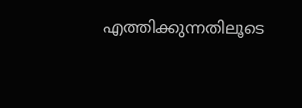എത്തിക്കുന്നതിലൂടെ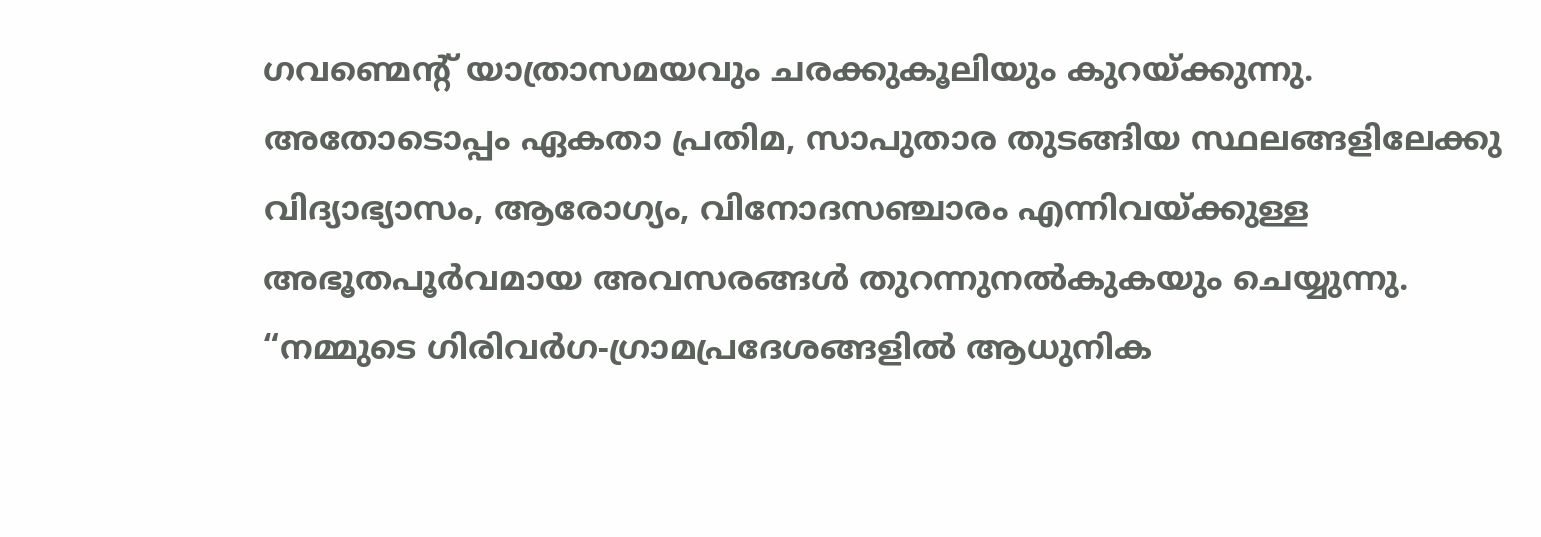ഗവണ്മെന്റ് യാത്രാസമയവും ചരക്കുകൂലിയും കുറയ്ക്കുന്നു. അതോടൊപ്പം ഏകതാ പ്രതിമ, സാപുതാര തുടങ്ങിയ സ്ഥലങ്ങളിലേക്കു വിദ്യാഭ്യാസം, ആരോഗ്യം, വിനോദസഞ്ചാരം എന്നിവയ്ക്കുള്ള അഭൂതപൂർവമായ അവസരങ്ങൾ തുറന്നുനൽകുകയും ചെയ്യുന്നു. “നമ്മുടെ ഗിരിവർഗ-ഗ്രാമപ്രദേശങ്ങളിൽ ആധുനിക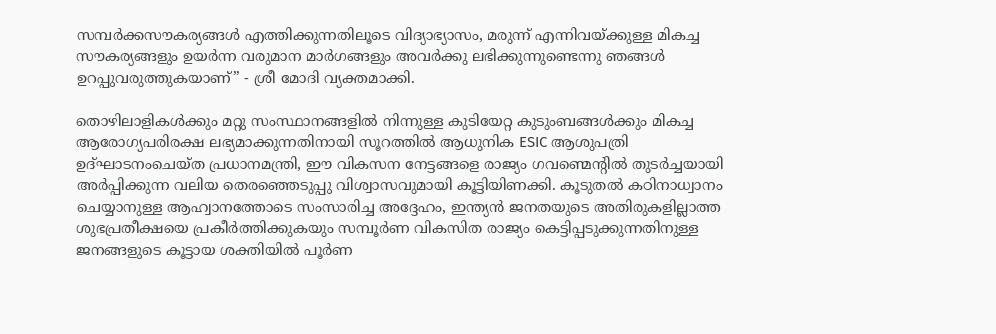സമ്പർക്കസൗകര്യങ്ങൾ എത്തിക്കുന്നതിലൂടെ വിദ്യാഭ്യാസം, മരുന്ന് എന്നിവയ്ക്കുള്ള മികച്ച സൗകര്യങ്ങളും ഉയർന്ന വരുമാന മാർഗങ്ങളും അവർക്കു ലഭിക്കുന്നുണ്ടെന്നു ഞങ്ങൾ ഉറപ്പുവരുത്തുകയാണ്” - ശ്രീ മോദി വ്യക്തമാക്കി.

തൊഴിലാളികൾക്കും മറ്റു സംസ്ഥാനങ്ങളിൽ നിന്നുള്ള കുടിയേറ്റ കുടുംബങ്ങൾക്കും മികച്ച ആരോഗ്യപരിരക്ഷ ലഭ്യമാക്കുന്നതിനായി സൂറത്തിൽ ആധുനിക ESIC ആശുപത്രി ഉദ്ഘാടനംചെയ്ത പ്രധാനമന്ത്രി, ഈ വികസന നേട്ടങ്ങളെ രാജ്യം ഗവണ്മെന്റിൽ തുടർച്ചയായി അർപ്പിക്കുന്ന വലിയ തെരഞ്ഞെടുപ്പു വിശ്വാസവുമായി കൂട്ടിയിണക്കി. കൂടുതൽ കഠിനാധ്വാനം ചെയ്യാനുള്ള ആഹ്വാനത്തോടെ സംസാരിച്ച അദ്ദേഹം, ഇന്ത്യൻ ജനതയുടെ അതിരുകളില്ലാത്ത ശുഭപ്രതീക്ഷയെ പ്രകീർത്തിക്കുകയും സമ്പൂർണ വികസിത രാജ്യം കെട്ടിപ്പടുക്കുന്നതിനുള്ള ജനങ്ങളുടെ കൂട്ടായ ശക്തിയിൽ പൂർണ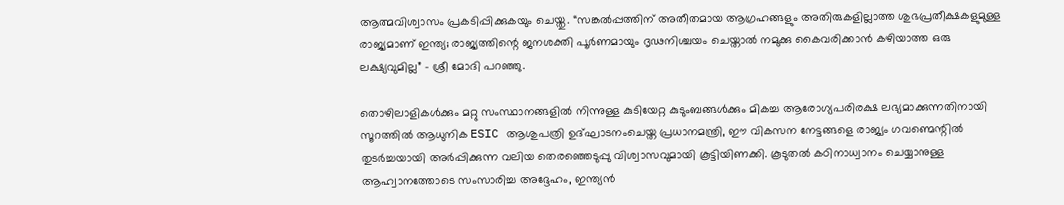ആത്മവിശ്വാസം പ്രകടിപ്പിക്കുകയും ചെയ്തു. “സങ്കൽപ്പത്തിന് അതീതമായ ആഗ്രഹങ്ങളും അതിരുകളില്ലാത്ത ശുഭപ്രതീക്ഷകളുമുള്ള രാജ്യമാണ് ഇന്ത്യ; രാജ്യത്തിന്റെ ജനശക്തി പൂർണമായും ദൃഢനിശ്ചയം ചെയ്താൽ നമുക്കു കൈവരിക്കാൻ കഴിയാത്ത ഒരു ലക്ഷ്യവുമില്ല” - ശ്രീ മോദി പറഞ്ഞു.

തൊഴിലാളികൾക്കും മറ്റു സംസ്ഥാനങ്ങളിൽ നിന്നുള്ള കുടിയേറ്റ കുടുംബങ്ങൾക്കും മികച്ച ആരോഗ്യപരിരക്ഷ ലഭ്യമാക്കുന്നതിനായി സൂറത്തിൽ ആധുനിക ESIC ആശുപത്രി ഉദ്ഘാടനംചെയ്ത പ്രധാനമന്ത്രി, ഈ വികസന നേട്ടങ്ങളെ രാജ്യം ഗവണ്മെന്റിൽ തുടർച്ചയായി അർപ്പിക്കുന്ന വലിയ തെരഞ്ഞെടുപ്പു വിശ്വാസവുമായി കൂട്ടിയിണക്കി. കൂടുതൽ കഠിനാധ്വാനം ചെയ്യാനുള്ള ആഹ്വാനത്തോടെ സംസാരിച്ച അദ്ദേഹം, ഇന്ത്യൻ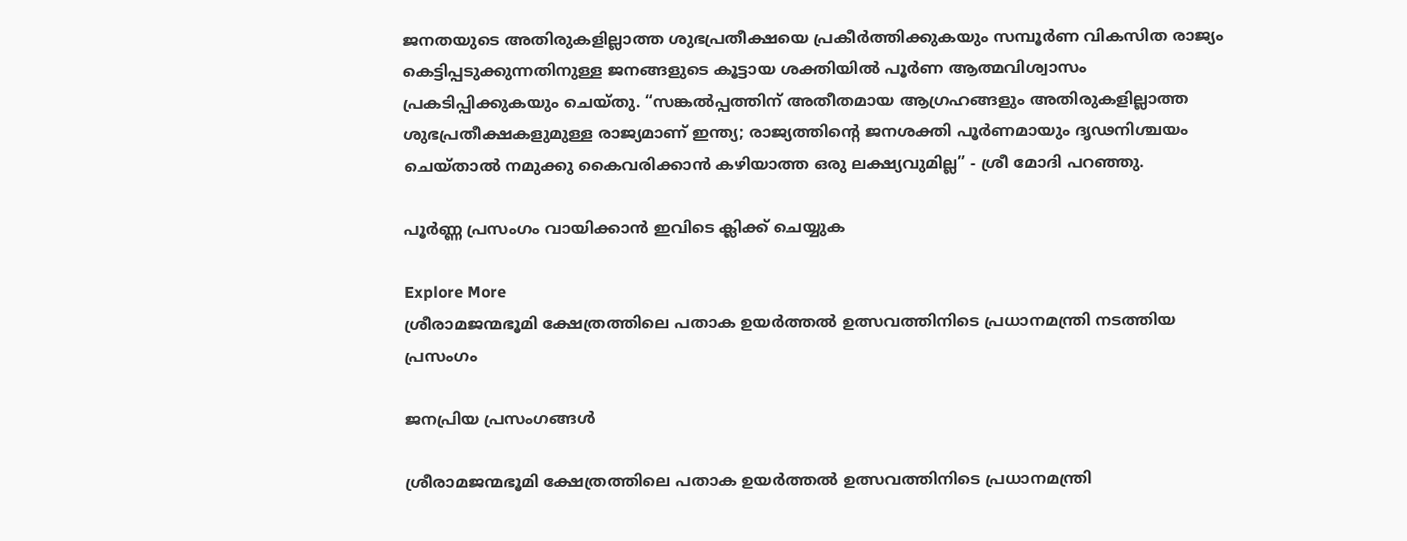ജനതയുടെ അതിരുകളില്ലാത്ത ശുഭപ്രതീക്ഷയെ പ്രകീർത്തിക്കുകയും സമ്പൂർണ വികസിത രാജ്യം കെട്ടിപ്പടുക്കുന്നതിനുള്ള ജനങ്ങളുടെ കൂട്ടായ ശക്തിയിൽ പൂർണ ആത്മവിശ്വാസം പ്രകടിപ്പിക്കുകയും ചെയ്തു. “സങ്കൽപ്പത്തിന് അതീതമായ ആഗ്രഹങ്ങളും അതിരുകളില്ലാത്ത ശുഭപ്രതീക്ഷകളുമുള്ള രാജ്യമാണ് ഇന്ത്യ; രാജ്യത്തിന്റെ ജനശക്തി പൂർണമായും ദൃഢനിശ്ചയം ചെയ്താൽ നമുക്കു കൈവരിക്കാൻ കഴിയാത്ത ഒരു ലക്ഷ്യവുമില്ല” - ശ്രീ മോദി പറഞ്ഞു.

പൂർണ്ണ പ്രസംഗം വായിക്കാൻ ഇവിടെ ക്ലിക്ക് ചെയ്യുക

Explore More
ശ്രീരാമജന്മഭൂമി ക്ഷേത്രത്തിലെ പതാക ഉയർത്തൽ ഉത്സവത്തിനിടെ പ്രധാനമന്ത്രി നടത്തിയ പ്രസംഗം

ജനപ്രിയ പ്രസംഗങ്ങൾ

ശ്രീരാമജന്മഭൂമി ക്ഷേത്രത്തിലെ പതാക ഉയർത്തൽ ഉത്സവത്തിനിടെ പ്രധാനമന്ത്രി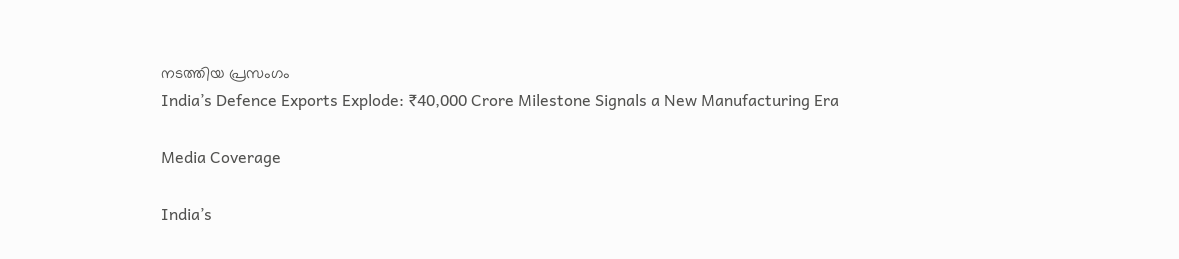നടത്തിയ പ്രസംഗം
India’s Defence Exports Explode: ₹40,000 Crore Milestone Signals a New Manufacturing Era

Media Coverage

India’s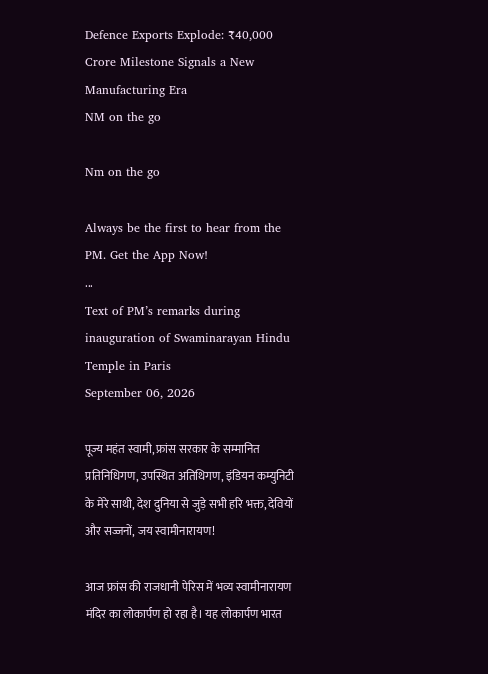Defence Exports Explode: ₹40,000 Crore Milestone Signals a New Manufacturing Era
NM on the go

Nm on the go

Always be the first to hear from the PM. Get the App Now!
...
Text of PM’s remarks during inauguration of Swaminarayan Hindu Temple in Paris
September 06, 2026

पूज्य महंत स्वामी, फ्रांस सरकार के सम्मानित प्रतिनिधिगण, उपस्थित अतिथिगण, इंडियन कम्युनिटी के मेरे साथी, देश दुनिया से जुड़े सभी हरि भक्त, देवियों और सज्जनों, जय स्वामीनारायण!

आज फ्रांस की राजधानी पेरिस में भव्य स्वामीनारायण मंदिर का लोकार्पण हो रहा है। यह लोकार्पण भारत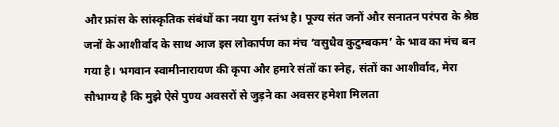और फ्रांस के सांस्कृतिक संबंधों का नया युग स्तंभ है। पूज्य संत जनों और सनातन परंपरा के श्रेष्ठ जनों के आशीर्वाद के साथ आज इस लोकार्पण का मंच ‘वसुधैव कुटुम्बकम’ के भाव का मंच बन गया है। भगवान स्वामीनारायण की कृपा और हमारे संतों का स्नेह, संतों का आशीर्वाद, मेरा सौभाग्य है कि मुझे ऐसे पुण्य अवसरों से जुड़ने का अवसर हमेशा मिलता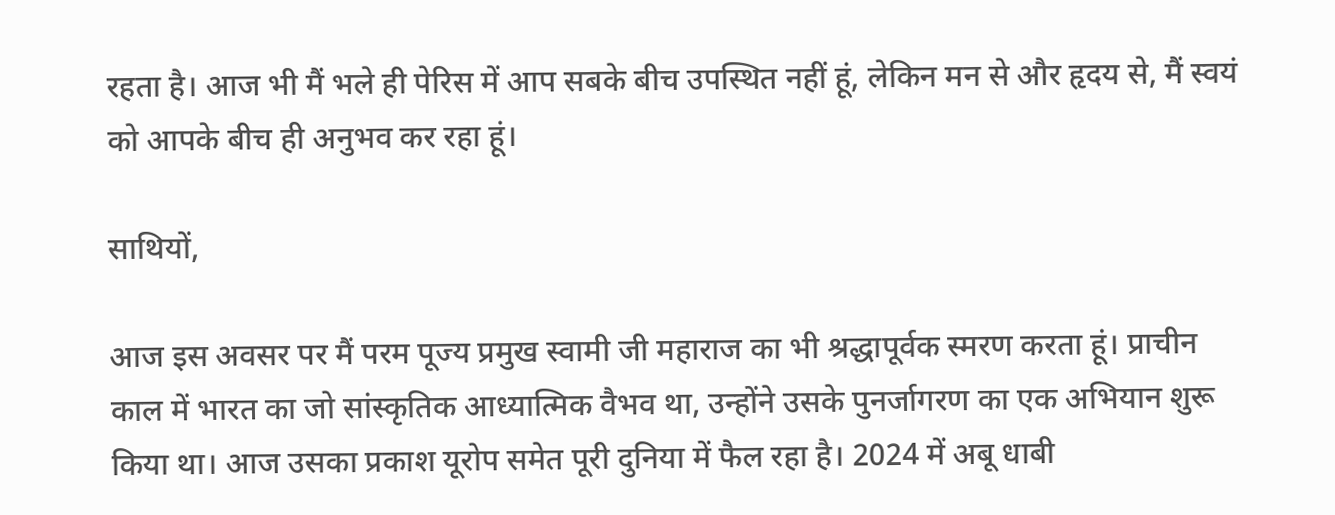रहता है। आज भी मैं भले ही पेरिस में आप सबके बीच उपस्थित नहीं हूं, लेकिन मन से और हृदय से, मैं स्वयं को आपके बीच ही अनुभव कर रहा हूं।

साथियों,

आज इस अवसर पर मैं परम पूज्य प्रमुख स्वामी जी महाराज का भी श्रद्धापूर्वक स्मरण करता हूं। प्राचीन काल में भारत का जो सांस्कृतिक आध्यात्मिक वैभव था, उन्होंने उसके पुनर्जागरण का एक अभियान शुरू किया था। आज उसका प्रकाश यूरोप समेत पूरी दुनिया में फैल रहा है। 2024 में अबू धाबी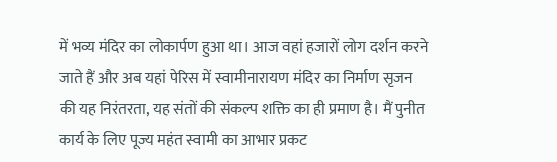में भव्य मंदिर का लोकार्पण हुआ था। आज वहां हजारों लोग दर्शन करने जाते हैं और अब यहां पेरिस में स्वामीनारायण मंदिर का निर्माण सृजन की यह निरंतरता, यह संतों की संकल्प शक्ति का ही प्रमाण है। मैं पुनीत कार्य के लिए पूज्य महंत स्वामी का आभार प्रकट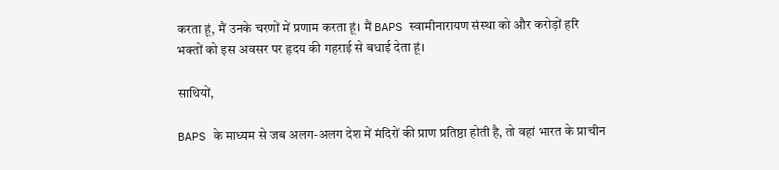करता हूं, मैं उनके चरणों में प्रणाम करता हूं। मैं BAPS स्वामीनारायण संस्था को और करोड़ों हरि भक्तों को इस अवसर पर हृदय की गहराई से बधाई देता हूं।

साथियों,

BAPS के माध्यम से जब अलग-अलग देश में मंदिरों की प्राण प्रतिष्ठा होती है, तो वहां भारत के प्राचीन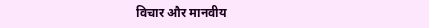विचार और मानवीय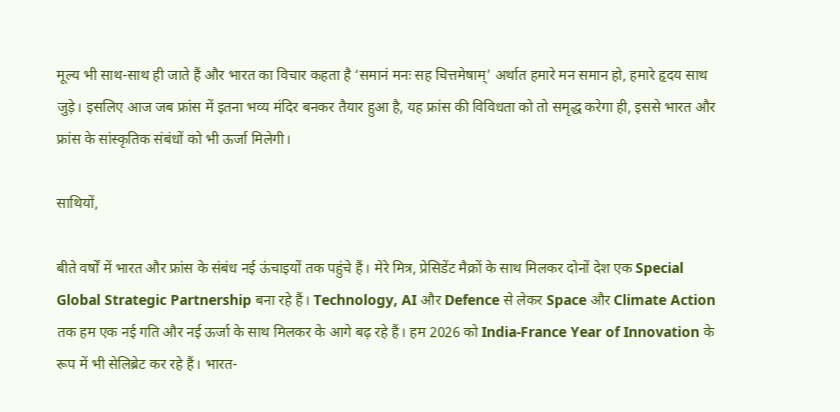मूल्य भी साथ-साथ ही जाते हैं और भारत का विचार कहता है ‘समानं मनः सह चित्तमेषाम्’ अर्थात हमारे मन समान हो, हमारे हृदय साथ जुड़े। इसलिए आज जब फ्रांस में इतना भव्य मंदिर बनकर तैयार हुआ है, यह फ्रांस की विविधता को तो समृद्ध करेगा ही, इससे भारत और फ्रांस के सांस्कृतिक संबंधों को भी ऊर्जा मिलेगी।

साथियों,

बीते वर्षों में भारत और फ्रांस के संबंध नई ऊंचाइयों तक पहुंचे हैं। मेरे मित्र, प्रेसिडेंट मैक्रों के साथ मिलकर दोनों देश एक Special Global Strategic Partnership बना रहे हैं। Technology, AI और Defence से लेकर Space और Climate Action तक हम एक नई गति और नई ऊर्जा के साथ मिलकर के आगे बढ़ रहे हैं। हम 2026 को India-France Year of Innovation के रूप में भी सेलिब्रेट कर रहे हैं। भारत-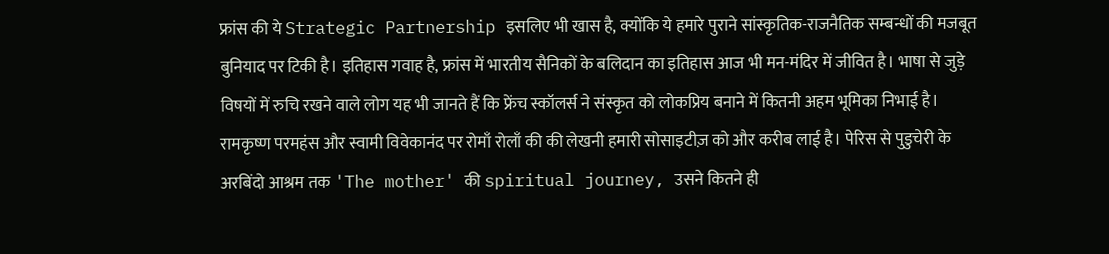फ्रांस की ये Strategic Partnership इसलिए भी खास है, क्योंकि ये हमारे पुराने सांस्कृतिक-राजनैतिक सम्बन्धों की मजबूत बुनियाद पर टिकी है। इतिहास गवाह है, फ्रांस में भारतीय सैनिकों के बलिदान का इतिहास आज भी मन-मंदिर में जीवित है। भाषा से जुड़े विषयों में रुचि रखने वाले लोग यह भी जानते हैं कि फ्रेंच स्कॉलर्स ने संस्कृत को लोकप्रिय बनाने में कितनी अहम भूमिका निभाई है। रामकृष्ण परमहंस और स्वामी विवेकानंद पर रोमाँ रोलाँ की की लेखनी हमारी सोसाइटीज़ को और करीब लाई है। पेरिस से पुडुचेरी के अरबिंदो आश्रम तक 'The mother' की spiritual journey, उसने कितने ही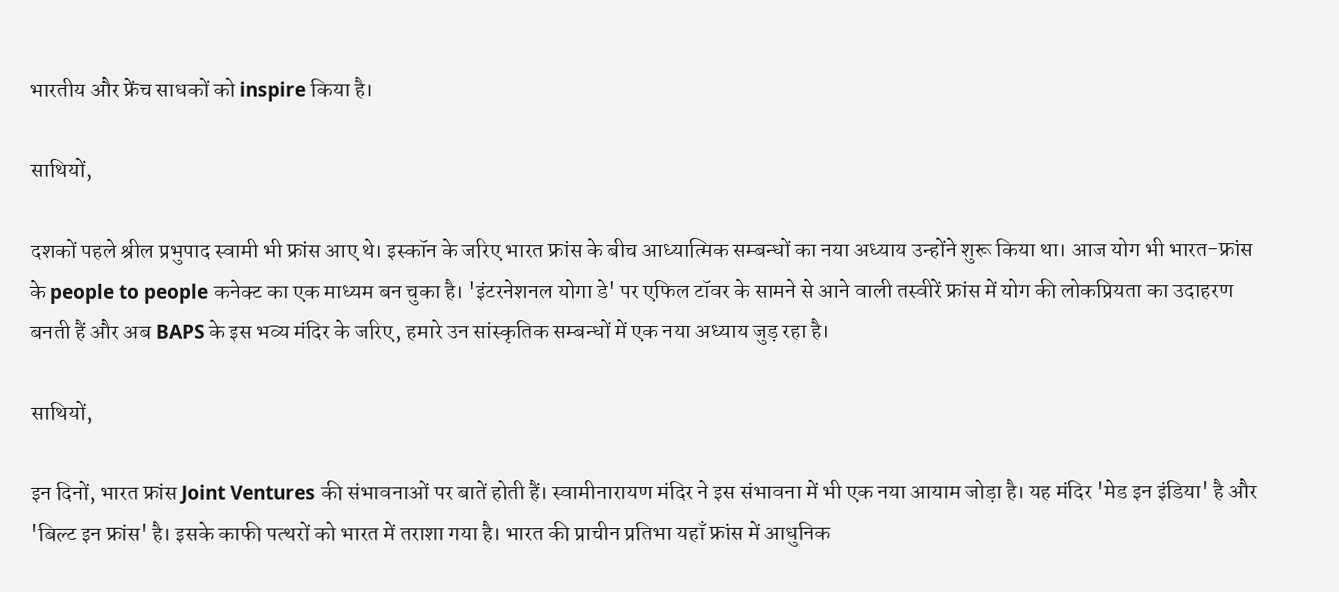भारतीय और फ्रेंच साधकों को inspire किया है।

साथियों,

दशकों पहले श्रील प्रभुपाद स्वामी भी फ्रांस आए थे। इस्कॉन के जरिए भारत फ्रांस के बीच आध्यात्मिक सम्बन्धों का नया अध्याय उन्होंने शुरू किया था। आज योग भी भारत-फ्रांस के people to people कनेक्ट का एक माध्यम बन चुका है। 'इंटरनेशनल योगा डे' पर एफिल टॉवर के सामने से आने वाली तस्वीरें फ्रांस में योग की लोकप्रियता का उदाहरण बनती हैं और अब BAPS के इस भव्य मंदिर के जरिए, हमारे उन सांस्कृतिक सम्बन्धों में एक नया अध्याय जुड़ रहा है।

साथियों,

इन दिनों, भारत फ्रांस Joint Ventures की संभावनाओं पर बातें होती हैं। स्वामीनारायण मंदिर ने इस संभावना में भी एक नया आयाम जोड़ा है। यह मंदिर 'मेड इन इंडिया' है और 'बिल्ट इन फ्रांस' है। इसके काफी पत्थरों को भारत में तराशा गया है। भारत की प्राचीन प्रतिभा यहाँ फ्रांस में आधुनिक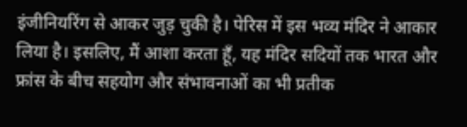इंजीनियरिंग से आकर जुड़ चुकी है। पेरिस में इस भव्य मंदिर ने आकार लिया है। इसलिए, मैं आशा करता हूँ, यह मंदिर सदियों तक भारत और फ्रांस के बीच सहयोग और संभावनाओं का भी प्रतीक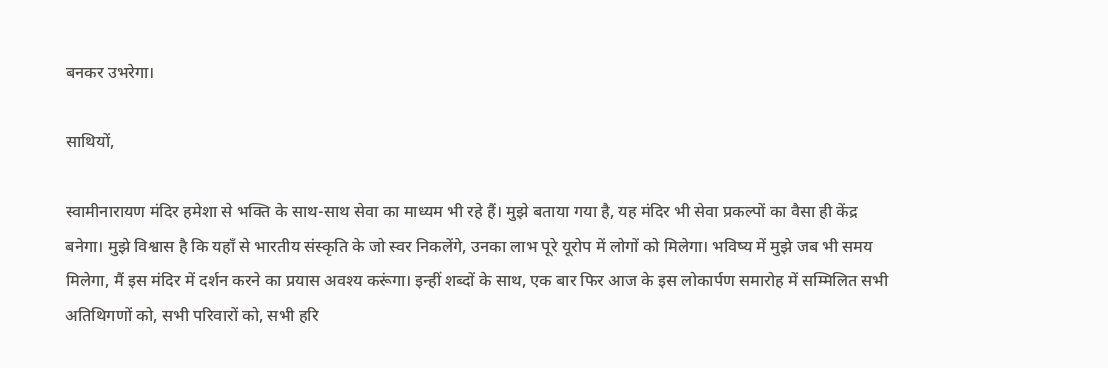बनकर उभरेगा।

साथियों,

स्वामीनारायण मंदिर हमेशा से भक्ति के साथ-साथ सेवा का माध्यम भी रहे हैं। मुझे बताया गया है, यह मंदिर भी सेवा प्रकल्पों का वैसा ही केंद्र बनेगा। मुझे विश्वास है कि यहाँ से भारतीय संस्कृति के जो स्वर निकलेंगे, उनका लाभ पूरे यूरोप में लोगों को मिलेगा। भविष्य में मुझे जब भी समय मिलेगा, मैं इस मंदिर में दर्शन करने का प्रयास अवश्य करूंगा। इन्हीं शब्दों के साथ, एक बार फिर आज के इस लोकार्पण समारोह में सम्मिलित सभी अतिथिगणों को, सभी परिवारों को, सभी हरि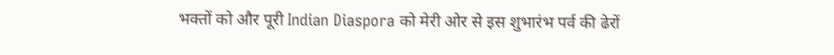भक्तों को और पूरी Indian Diaspora को मेरी ओर से इस शुभारंभ पर्व की ढेरों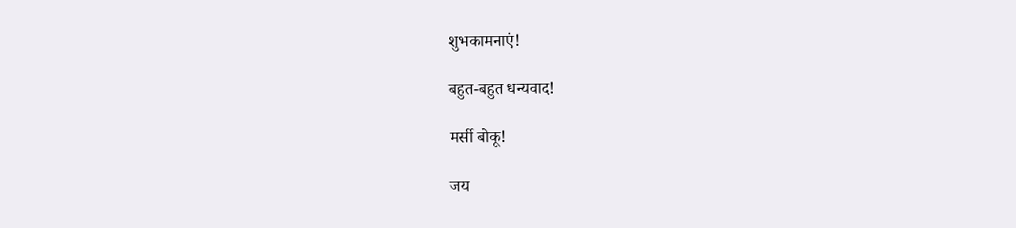शुभकामनाएं!

बहुत-बहुत धन्यवाद!

मर्सी बोकू!

जय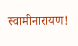स्वामीनारायण!